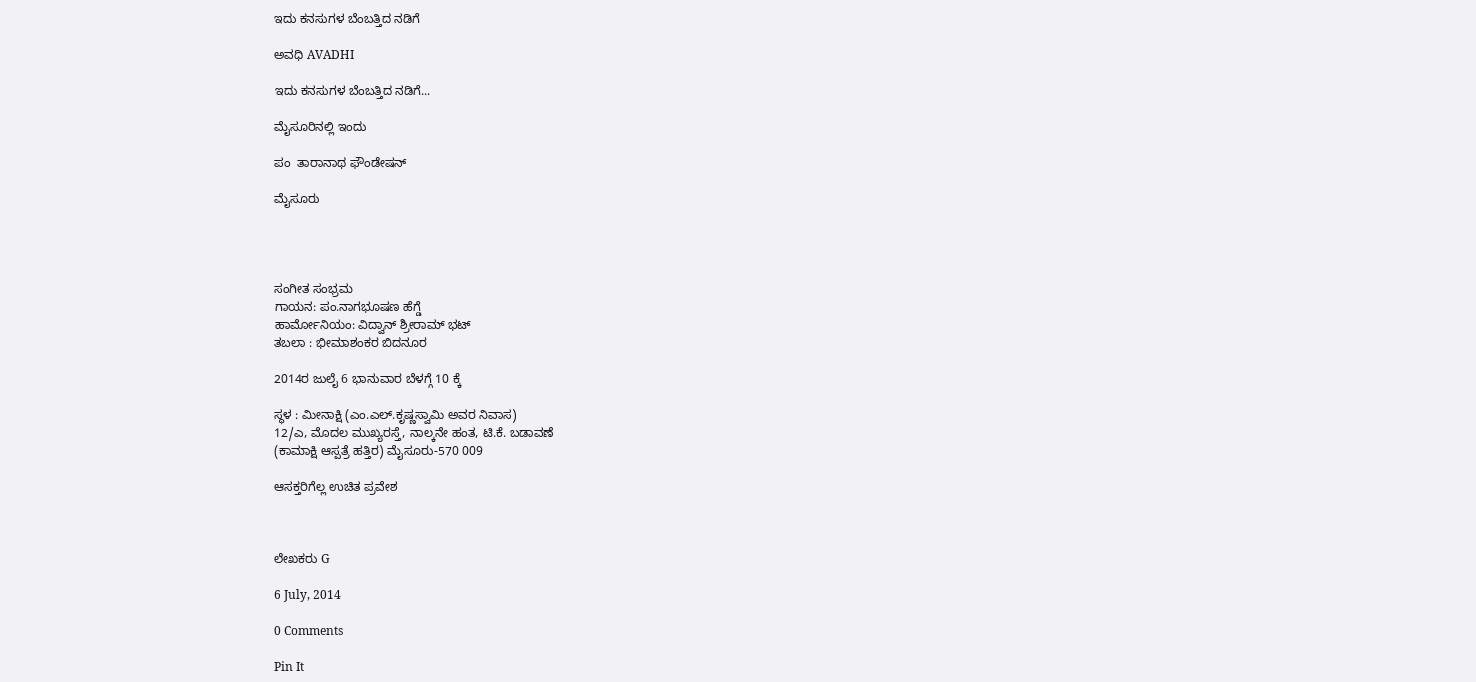ಇದು ಕನಸುಗಳ ಬೆಂಬತ್ತಿದ ನಡಿಗೆ‍

ಅವಧಿ AVADHI

ಇದು ಕನಸುಗಳ ಬೆಂಬತ್ತಿದ ನಡಿಗೆ...

ಮೈಸೂರಿನಲ್ಲಿ ಇಂದು

ಪಂ  ತಾರಾನಾಥ ಫೌಂಡೇಷನ್

ಮೈಸೂರು




ಸಂಗೀತ ಸಂಭ್ರಮ
ಗಾಯನ: ಪಂ.ನಾಗಭೂಷಣ ಹೆಗ್ಡೆ
ಹಾರ್ಮೋನಿಯಂ: ವಿದ್ವಾನ್ ಶ್ರೀರಾಮ್ ಭಟ್
ತಬಲಾ : ಭೀಮಾಶಂಕರ ಬಿದನೂರ

2014ರ ಜುಲೈ 6 ಭಾನುವಾರ ಬೆಳಗ್ಗೆ 10 ಕ್ಕೆ

ಸ್ಥಳ : ಮೀನಾಕ್ಷಿ (ಎಂ.ಎಲ್.ಕೃಷ್ಣಸ್ವಾಮಿ ಅವರ ನಿವಾಸ)
12/ಎ, ಮೊದಲ ಮುಖ್ಯರಸ್ತೆ, ನಾಲ್ಕನೇ ಹಂತ, ಟಿ.ಕೆ. ಬಡಾವಣೆ
(ಕಾಮಾಕ್ಷಿ ಆಸ್ಪತ್ರೆ ಹತ್ತಿರ) ಮೈಸೂರು-570 009

ಆಸಕ್ತರಿಗೆಲ್ಲ ಉಚಿತ ಪ್ರವೇಶ



ಲೇಖಕರು G

6 July, 2014

0 Comments

Pin It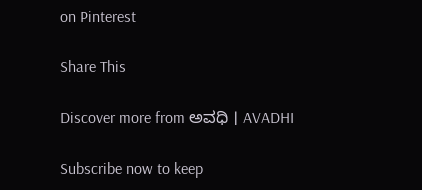on Pinterest

Share This

Discover more from ಅವಧಿ । AVADHI

Subscribe now to keep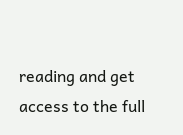reading and get access to the full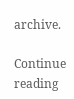archive.

Continue reading